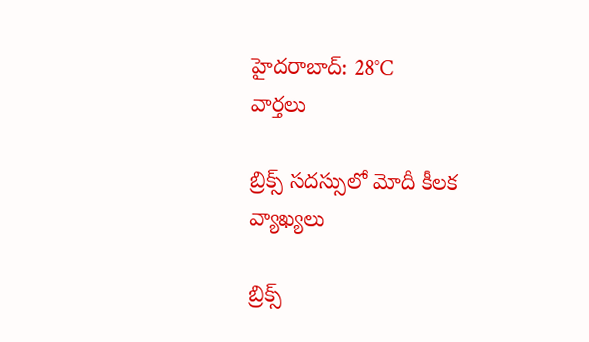హైదరాబాద్: 28°C
వార్తలు

బ్రిక్స్ సదస్సులో మోదీ కీలక వ్యాఖ్యలు

బ్రిక్స్‌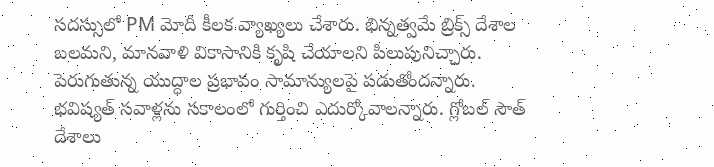సదస్సులో PM మోదీ కీలక వ్యాఖ్యలు చేశారు. భిన్నత్వమే బ్రిక్స్ దేశాల బలమని, మానవాళి వికాసానికి కృషి చేయాలని పిలుపునిచ్చారు. పెరుగుతున్న యుద్ధాల ప్రభావం సామాన్యులపై పడుతోందన్నారు. భవిష్యత్ సవాళ్లను సకాలంలో గుర్తించి ఎదుర్కోవాలన్నారు. గ్లోబల్‌ సౌత్‌ దేశాలు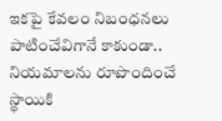ఇకపై కేవలం నిబంధనలు పాటించేవిగానే కాకుండా.. నియమాలను రూపొందించే స్థాయికి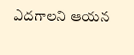ఎదగాలని ఆయన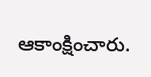ఆకాంక్షించారు.